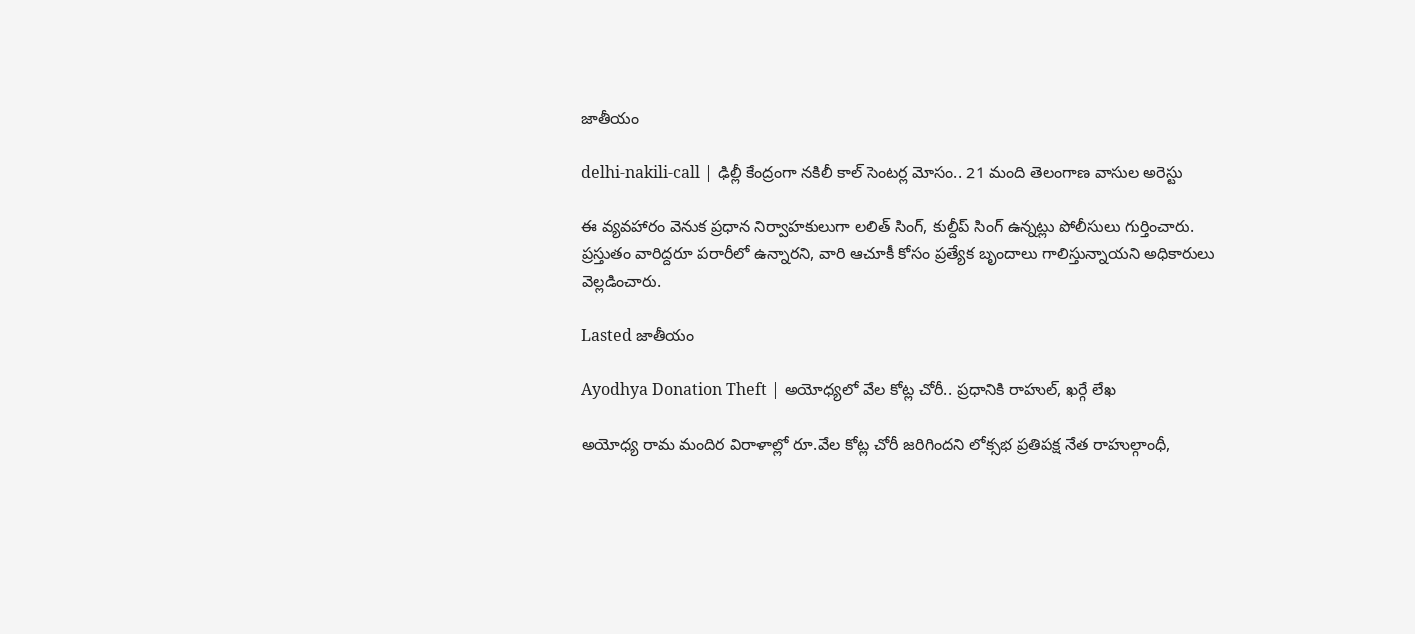జాతీయం

delhi-nakili-call | ఢిల్లీ కేంద్రంగా నకిలీ కాల్‌ సెంటర్ల మోసం.. 21 మంది తెలంగాణ వాసుల అరెస్టు

ఈ వ్యవహారం వెనుక ప్రధాన నిర్వాహకులుగా లలిత్‌ సింగ్‌, కుల్దీప్‌ సింగ్‌ ఉన్నట్లు పోలీసులు గుర్తించారు. ప్రస్తుతం వారిద్దరూ పరారీలో ఉన్నారని, వారి ఆచూకీ కోసం ప్రత్యేక బృందాలు గాలిస్తున్నాయని అధికారులు వెల్లడించారు.

Lasted జాతీయం

Ayodhya Donation Theft | అయోధ్యలో వేల కోట్ల చోరీ.. ప్రధానికి రాహుల్, ఖర్గే లేఖ

అయోధ్య రామ మందిర విరాళాల్లో రూ.వేల కోట్ల చోరీ జరిగిందని లోక్సభ ప్రతిపక్ష నేత రాహుల్గాంధీ,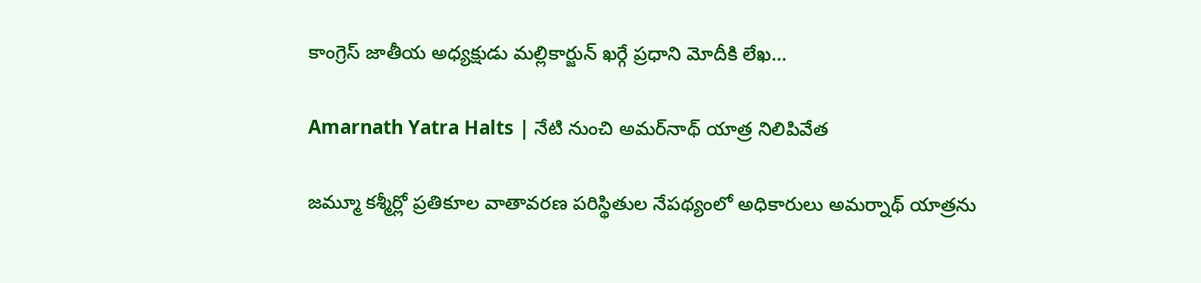కాంగ్రెస్ జాతీయ అధ్యక్షుడు మల్లికార్జున్ ఖర్గే ప్రధాని మోదీకి లేఖ…

Amarnath Yatra Halts | నేటి నుంచి అమర్‌నాథ్ యాత్ర నిలిపివేత

జమ్మూ కశ్మీర్లో ప్రతికూల వాతావరణ పరిస్థితుల నేపథ్యంలో అధికారులు అమర్నాథ్ యాత్రను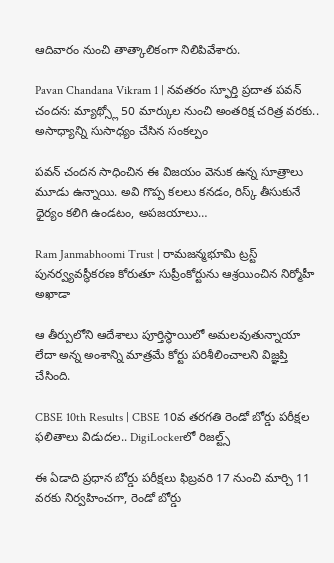ఆదివారం నుంచి తాత్కాలికంగా నిలిపివేశారు.

Pavan Chandana Vikram 1 | నవతరం స్ఫూర్తి ప్రదాత పవన్ చందన: మ్యాథ్స్లో 50 మార్కుల నుంచి అంతరిక్ష చరిత్ర వరకు.. అసాధ్యాన్ని సుసాధ్యం చేసిన సంకల్పం

పవన్ చందన సాధించిన ఈ విజయం వెనుక ఉన్న సూత్రాలు మూడు ఉన్నాయి. అవి గొప్ప కలలు కనడం, రిస్క్ తీసుకునే ధైర్యం కలిగి ఉండటం, అపజయాలు…

Ram Janmabhoomi Trust | రామజన్మభూమి ట్రస్ట్ పునర్వ్యవస్థీకరణ కోరుతూ సుప్రీంకోర్టును ఆశ్రయించిన నిర్మోహీ అఖాడా

ఆ తీర్పులోని ఆదేశాలు పూర్తిస్థాయిలో అమలవుతున్నాయా లేదా అన్న అంశాన్ని మాత్రమే కోర్టు పరిశీలించాలని విజ్ఞప్తి చేసింది.

CBSE 10th Results | CBSE 10వ తరగతి రెండో బోర్డు పరీక్షల ఫలితాలు విడుదల.. DigiLockerలో రిజల్ట్స్

ఈ ఏడాది ప్రధాన బోర్డు పరీక్షలు ఫిబ్రవరి 17 నుంచి మార్చి 11 వరకు నిర్వహించగా, రెండో బోర్డు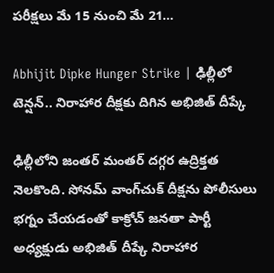పరీక్షలు మే 15 నుంచి మే 21…

Abhijit Dipke Hunger Strike | ఢిల్లీలో టెన్షన్.. నిరాహార దీక్షకు దిగిన అభిజిత్ దీప్కే

ఢిల్లీలోని జంతర్‌ మంతర్‌ దగ్గర ఉద్రిక్తత నెలకొంది. సోనమ్‌ వాంగ్‌చుక్‌ దీక్షను పోలీసులు భగ్నం చేయడంతో కాక్రోచ్ జనతా పార్టీ అధ్యక్షుడు అభిజిత్ దీప్కే నిరాహార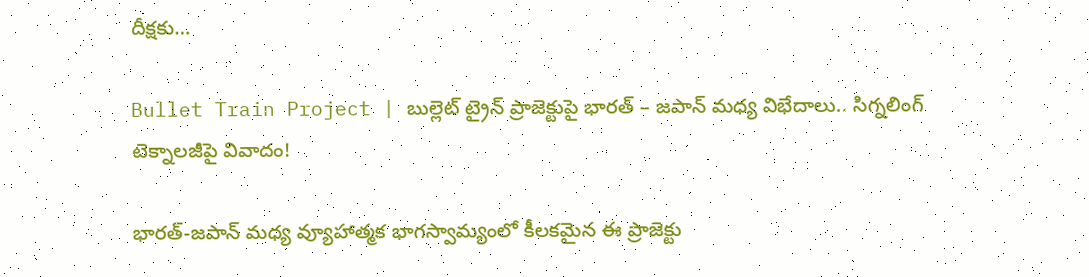దీక్షకు…

Bullet Train Project | బుల్లెట్ ట్రైన్ ప్రాజెక్టుపై భారత్ – జపాన్ మధ్య విభేదాలు.. సిగ్నలింగ్ టెక్నాలజీపై వివాదం!

భారత్-జపాన్ మధ్య వ్యూహాత్మక భాగస్వామ్యంలో కీలకమైన ఈ ప్రాజెక్టు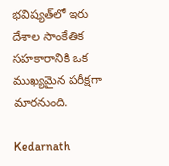భవిష్యత్‌లో ఇరు దేశాల సాంకేతిక సహకారానికి ఒక ముఖ్యమైన పరీక్షగా మారనుంది.

Kedarnath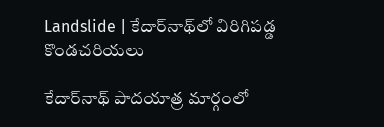Landslide | కేదార్‌నాథ్‌లో విరిగిపడ్డ కొండచరియలు

కేదార్‌నాథ్ పాదయాత్ర మార్గంలో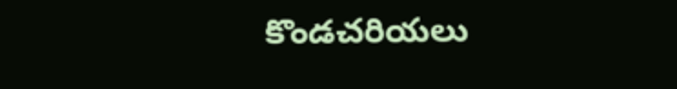కొండచరియలు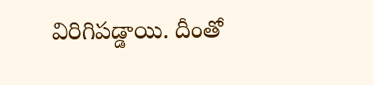విరిగిపడ్డాయి. దీంతో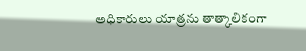అధికారులు యాత్రను తాత్కాలికంగా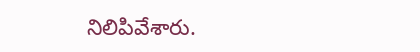నిలిపివేశారు.